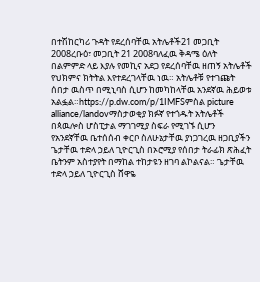በተሽከርካሪ ጉዳት የደረሰባቸዉ አትሌቶች21 መጋቢት 2008ረቡዕ፣ መጋቢት 21 2008ባለፈዉ ቅዳሜ ዕለት በልምምድ ላይ እያሉ የመኪና አደጋ የደረሰባቸዉ ዘጠኝ አትሌቶች የህክምና ክትትል እየተደረገላቸዉ ነዉ። አትሌቶቹ የተገጩት ሰበታ ዉስጥ በሚኒባስ ሲሆን ከመካከላቸዉ አንደኛዉ ሕይወቱ አልፏል።https://p.dw.com/p/1IMFSምስል picture alliance/landovማስታወቂያ ክፉኛ የተጎዱት አትሌቶች በጳዉሎስ ሆስፒታል ማገገሚያ ስፍራ የሚገኙ ሲሆን የአንደኛቸዉ ቤተሰሰብ ቀርቦ ስለሁኔታቸዉ ያነጋገረዉ ዘጋቢያችን ጌታቸዉ ተድላ ኃይለ ጊዮርጊስ በኦሮሚያ የሰበታ ትራፊክ ጽሕፈት ቤትንም አስተያየት በማከል ተከታዩን ዘገባ ልኮልናል። ጌታቸዉ ተድላ ኃይለ ጊዮርጊስ ሸዋዬ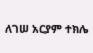ለገሠ አርያም ተክሌ